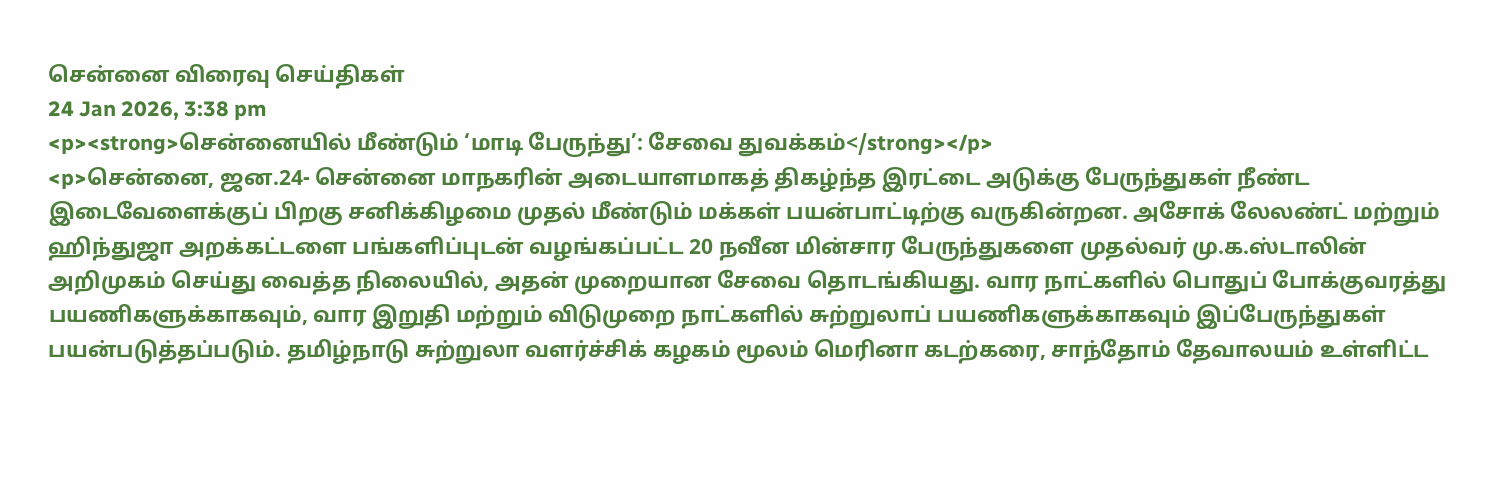சென்னை விரைவு செய்திகள்
24 Jan 2026, 3:38 pm
<p><strong>சென்னையில் மீண்டும் ‘மாடி பேருந்து’: சேவை துவக்கம்</strong></p>
<p>சென்னை, ஜன.24- சென்னை மாநகரின் அடையாளமாகத் திகழ்ந்த இரட்டை அடுக்கு பேருந்துகள் நீண்ட இடைவேளைக்குப் பிறகு சனிக்கிழமை முதல் மீண்டும் மக்கள் பயன்பாட்டிற்கு வருகின்றன. அசோக் லேலண்ட் மற்றும் ஹிந்துஜா அறக்கட்டளை பங்களிப்புடன் வழங்கப்பட்ட 20 நவீன மின்சார பேருந்துகளை முதல்வர் மு.க.ஸ்டாலின் அறிமுகம் செய்து வைத்த நிலையில், அதன் முறையான சேவை தொடங்கியது. வார நாட்களில் பொதுப் போக்குவரத்து பயணிகளுக்காகவும், வார இறுதி மற்றும் விடுமுறை நாட்களில் சுற்றுலாப் பயணிகளுக்காகவும் இப்பேருந்துகள் பயன்படுத்தப்படும். தமிழ்நாடு சுற்றுலா வளர்ச்சிக் கழகம் மூலம் மெரினா கடற்கரை, சாந்தோம் தேவாலயம் உள்ளிட்ட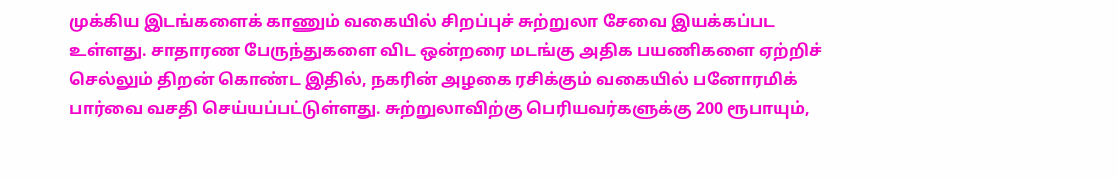முக்கிய இடங்களைக் காணும் வகையில் சிறப்புச் சுற்றுலா சேவை இயக்கப்பட உள்ளது. சாதாரண பேருந்துகளை விட ஒன்றரை மடங்கு அதிக பயணிகளை ஏற்றிச் செல்லும் திறன் கொண்ட இதில், நகரின் அழகை ரசிக்கும் வகையில் பனோரமிக் பார்வை வசதி செய்யப்பட்டுள்ளது. சுற்றுலாவிற்கு பெரியவர்களுக்கு 200 ரூபாயும்,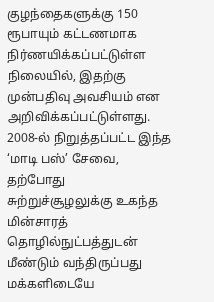குழந்தைகளுக்கு 150 ரூபாயும் கட்டணமாக நிர்ணயிக்கப்பட்டுள்ள நிலையில், இதற்கு முன்பதிவு அவசியம் என அறிவிக்கப்பட்டுள்ளது. 2008-ல் நிறுத்தப்பட்ட இந்த ‘மாடி பஸ்’ சேவை, தற்போது சுற்றுச்சூழலுக்கு உகந்த மின்சாரத் தொழில்நுட்பத்துடன் மீண்டும் வந்திருப்பது மக்களிடையே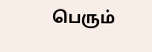பெரும்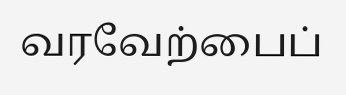வரவேற்பைப்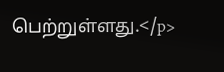பெற்றுள்ளது.</p>